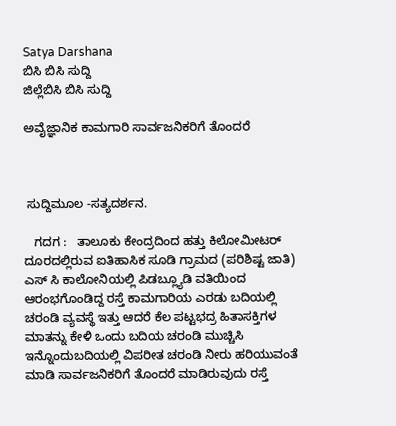Satya Darshana
ಬಿಸಿ ಬಿಸಿ ಸುದ್ದಿ
ಜಿಲ್ಲೆಬಿಸಿ ಬಿಸಿ ಸುದ್ದಿ

ಅವೈಜ್ಞಾನಿಕ ಕಾಮಗಾರಿ ಸಾರ್ವಜನಿಕರಿಗೆ ತೊಂದರೆ



 ಸುದ್ದಿಮೂಲ -ಸತ್ಯದರ್ಶನ.

   ಗದಗ :   ತಾಲೂಕು ಕೇಂದ್ರದಿಂದ ಹತ್ತು ಕಿಲೋಮೀಟರ್ ದೂರದಲ್ಲಿರುವ ಐತಿಹಾಸಿಕ ಸೂಡಿ ಗ್ರಾಮದ (ಪರಿಶಿಷ್ಟ ಜಾತಿ) ಎಸ್ ಸಿ ಕಾಲೋನಿಯಲ್ಲಿ ಪಿಡಬ್ಲ್ಯೂಡಿ ವತಿಯಿಂದ ಆರಂಭಗೊಂಡಿದ್ದ ರಸ್ತೆ ಕಾಮಗಾರಿಯ ಎರಡು ಬದಿಯಲ್ಲಿ ಚರಂಡಿ ವ್ಯವಸ್ಥೆ ಇತ್ತು ಆದರೆ ಕೆಲ ಪಟ್ಟಭದ್ರ ಹಿತಾಸಕ್ತಿಗಳ ಮಾತನ್ನು ಕೇಳಿ ಒಂದು ಬದಿಯ ಚರಂಡಿ ಮುಚ್ಚಿಸಿ ಇನ್ನೊಂದುಬದಿಯಲ್ಲಿ ವಿಪರೀತ ಚರಂಡಿ ನೀರು ಹರಿಯುವಂತೆ ಮಾಡಿ ಸಾರ್ವಜನಿಕರಿಗೆ ತೊಂದರೆ ಮಾಡಿರುವುದು ರಸ್ತೆ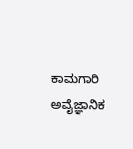ಕಾಮಗಾರಿ ಅವೈಜ್ಞಾನಿಕ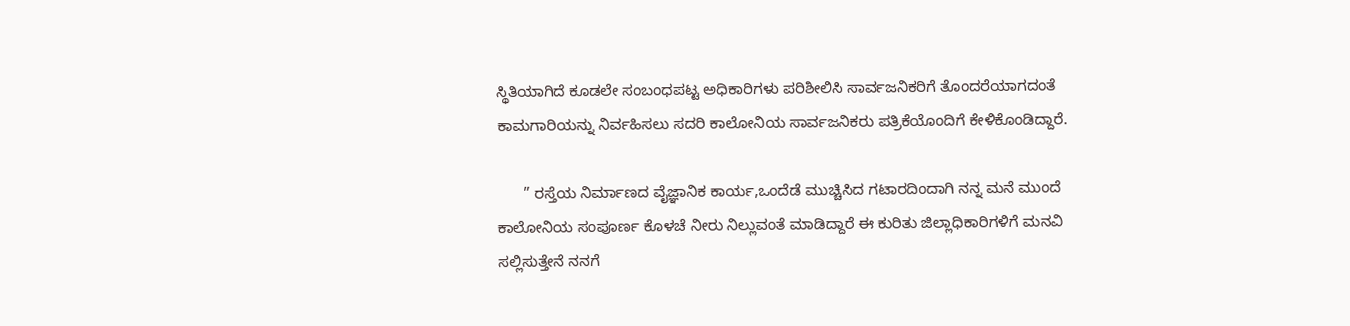ಸ್ಥಿತಿಯಾಗಿದೆ ಕೂಡಲೇ ಸಂಬಂಧಪಟ್ಟ ಅಧಿಕಾರಿಗಳು ಪರಿಶೀಲಿಸಿ ಸಾರ್ವಜನಿಕರಿಗೆ ತೊಂದರೆಯಾಗದಂತೆ ಕಾಮಗಾರಿಯನ್ನು ನಿರ್ವಹಿಸಲು ಸದರಿ ಕಾಲೋನಿಯ ಸಾರ್ವಜನಿಕರು ಪತ್ರಿಕೆಯೊಂದಿಗೆ ಕೇಳಿಕೊಂಡಿದ್ದಾರೆ.

      ” ರಸ್ತೆಯ ನಿರ್ಮಾಣದ ವೈಜ್ಞಾನಿಕ ಕಾರ್ಯ,ಒಂದೆಡೆ ಮುಚ್ಚಿಸಿದ ಗಟಾರದಿಂದಾಗಿ ನನ್ನ ಮನೆ ಮುಂದೆ ಕಾಲೋನಿಯ ಸಂಪೂರ್ಣ ಕೊಳಚೆ ನೀರು ನಿಲ್ಲುವಂತೆ ಮಾಡಿದ್ದಾರೆ ಈ ಕುರಿತು ಜಿಲ್ಲಾಧಿಕಾರಿಗಳಿಗೆ ಮನವಿ ಸಲ್ಲಿಸುತ್ತೇನೆ ನನಗೆ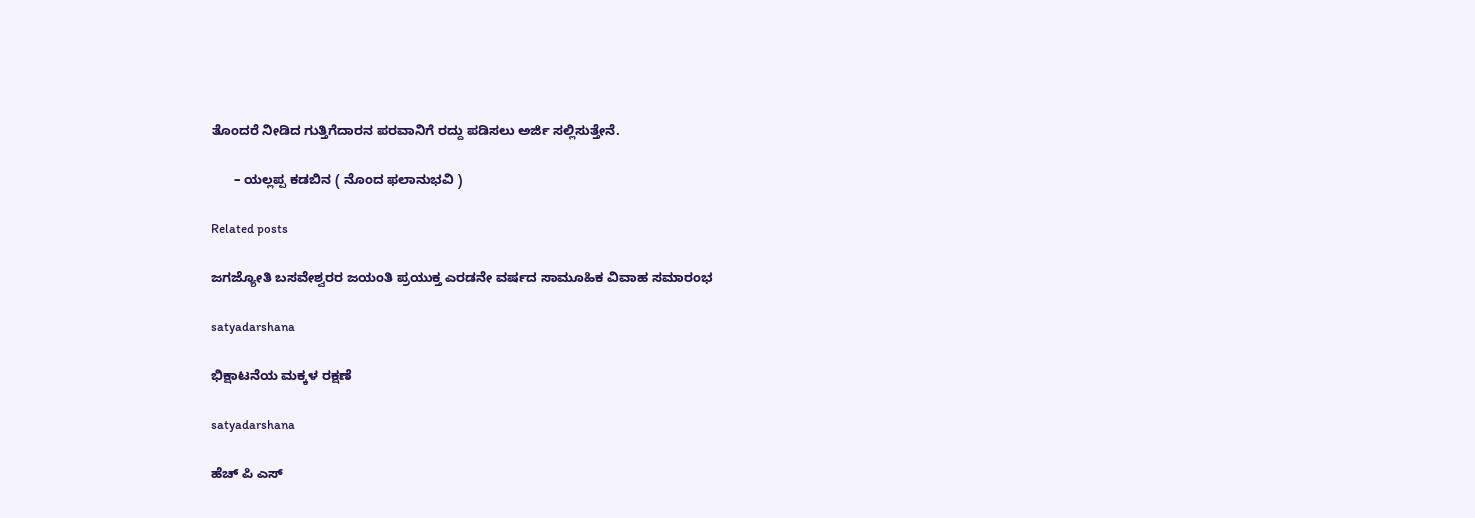ತೊಂದರೆ ನೀಡಿದ ಗುತ್ತಿಗೆದಾರನ ಪರವಾನಿಗೆ ರದ್ದು ಪಡಿಸಲು ಅರ್ಜಿ ಸಲ್ಲಿಸುತ್ತೇನೆ.

      – ಯಲ್ಲಪ್ಪ ಕಡಬಿನ ( ನೊಂದ ಫಲಾನುಭವಿ )

Related posts

ಜಗಜ್ಯೋತಿ ಬಸವೇಶ್ವರರ ಜಯಂತಿ ಪ್ರಯುಕ್ತ ಎರಡನೇ ವರ್ಷದ ಸಾಮೂಹಿಕ ವಿವಾಹ ಸಮಾರಂಭ

satyadarshana

ಭಿಕ್ಷಾಟನೆಯ ಮಕ್ಕಳ ರಕ್ಷಣೆ

satyadarshana

ಹೆಚ್ ಪಿ ಎಸ್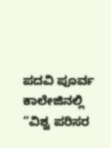ಪದವಿ ಪೂರ್ವ ಕಾಲೇಜಿನಲ್ಲಿ “ವಿಶ್ವ ಪರಿಸರ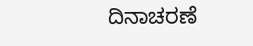ದಿನಾಚರಣೆ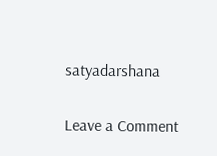satyadarshana

Leave a Comment